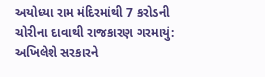અયોધ્યા રામ મંદિરમાંથી 7 કરોડની ચોરીના દાવાથી રાજકારણ ગરમાયું: અખિલેશે સરકારને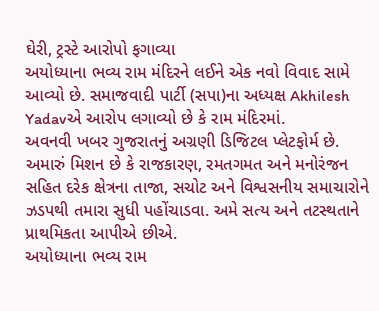ઘેરી, ટ્રસ્ટે આરોપો ફગાવ્યા
અયોધ્યાના ભવ્ય રામ મંદિરને લઈને એક નવો વિવાદ સામે આવ્યો છે. સમાજવાદી પાર્ટી (સપા)ના અધ્યક્ષ Akhilesh Yadavએ આરોપ લગાવ્યો છે કે રામ મંદિરમાં.
અવનવી ખબર ગુજરાતનું અગ્રણી ડિજિટલ પ્લેટફોર્મ છે. અમારું મિશન છે કે રાજકારણ, રમતગમત અને મનોરંજન સહિત દરેક ક્ષેત્રના તાજા, સચોટ અને વિશ્વસનીય સમાચારોને ઝડપથી તમારા સુધી પહોંચાડવા. અમે સત્ય અને તટસ્થતાને પ્રાથમિકતા આપીએ છીએ.
અયોધ્યાના ભવ્ય રામ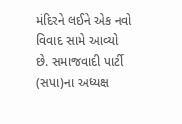મંદિરને લઈને એક નવો વિવાદ સામે આવ્યો છે. સમાજવાદી પાર્ટી (સપા)ના અધ્યક્ષ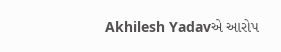Akhilesh Yadavએ આરોપ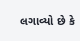લગાવ્યો છે કે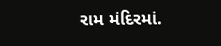રામ મંદિરમાં.